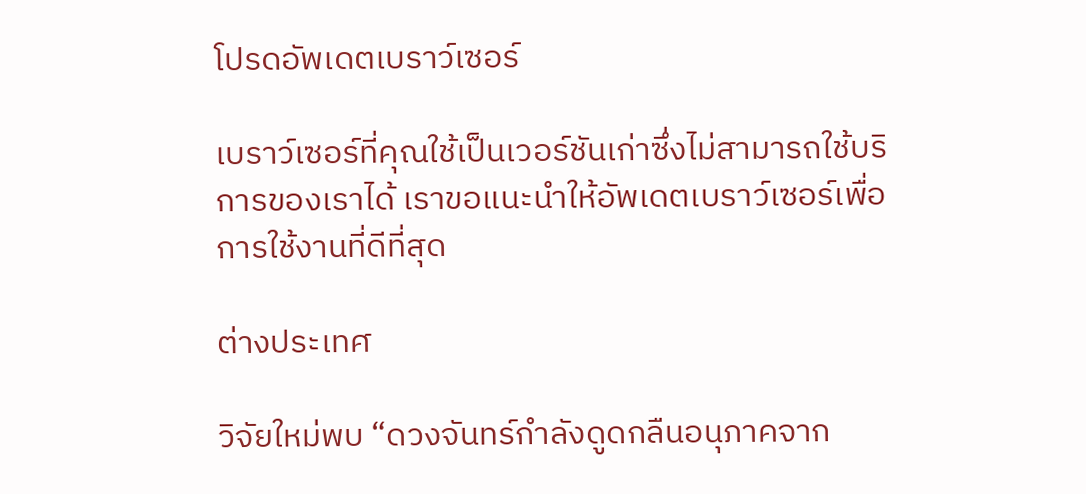โปรดอัพเดตเบราว์เซอร์

เบราว์เซอร์ที่คุณใช้เป็นเวอร์ชันเก่าซึ่งไม่สามารถใช้บริการของเราได้ เราขอแนะนำให้อัพเดตเบราว์เซอร์เพื่อการใช้งานที่ดีที่สุด

ต่างประเทศ

วิจัยใหม่พบ “ดวงจันทร์กำลังดูดกลืนอนุภาคจาก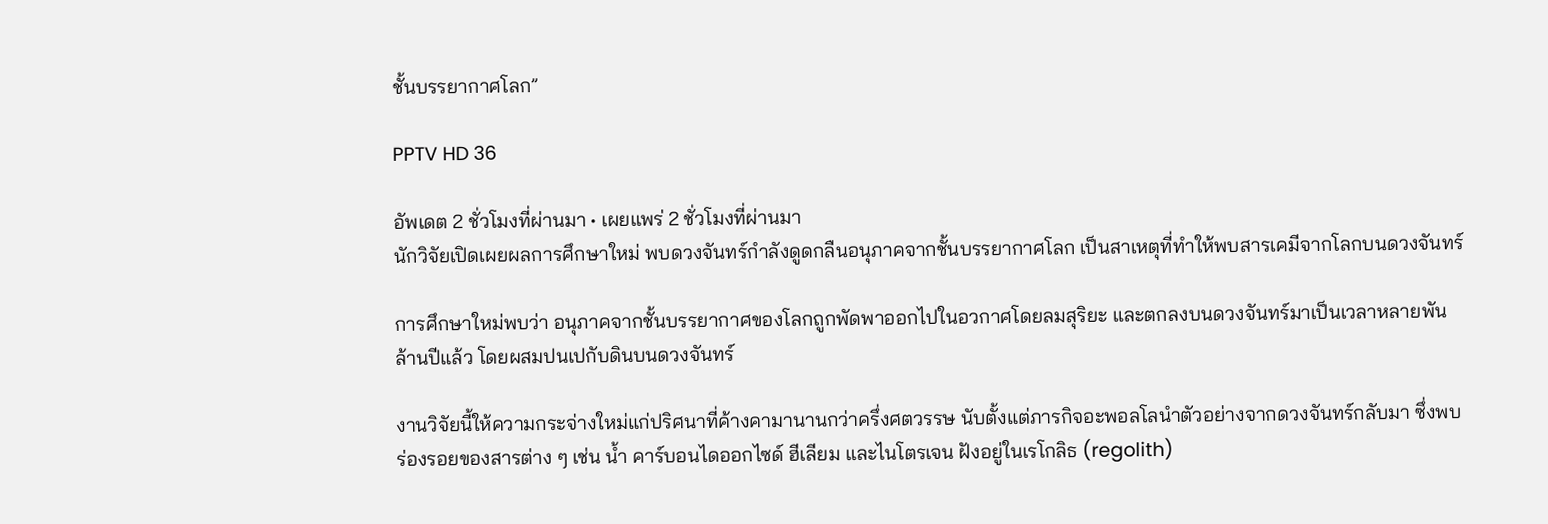ชั้นบรรยากาศโลก”

PPTV HD 36

อัพเดต 2 ชั่วโมงที่ผ่านมา • เผยแพร่ 2 ชั่วโมงที่ผ่านมา
นักวิจัยเปิดเผยผลการศึกษาใหม่ พบดวงจันทร์กำลังดูดกลืนอนุภาคจากชั้นบรรยากาศโลก เป็นสาเหตุที่ทำให้พบสารเคมีจากโลกบนดวงจันทร์

การศึกษาใหม่พบว่า อนุภาคจากชั้นบรรยากาศของโลกถูกพัดพาออกไปในอวกาศโดยลมสุริยะ และตกลงบนดวงจันทร์มาเป็นเวลาหลายพันล้านปีแล้ว โดยผสมปนเปกับดินบนดวงจันทร์

งานวิจัยนี้ให้ความกระจ่างใหม่แก่ปริศนาที่ค้างคามานานกว่าครึ่งศตวรรษ นับตั้งแต่ภารกิจอะพอลโลนำตัวอย่างจากดวงจันทร์กลับมา ซึ่งพบร่องรอยของสารต่าง ๆ เช่น น้ำ คาร์บอนไดออกไซด์ ฮีเลียม และไนโตรเจน ฝังอยู่ในเรโกลิธ (regolith)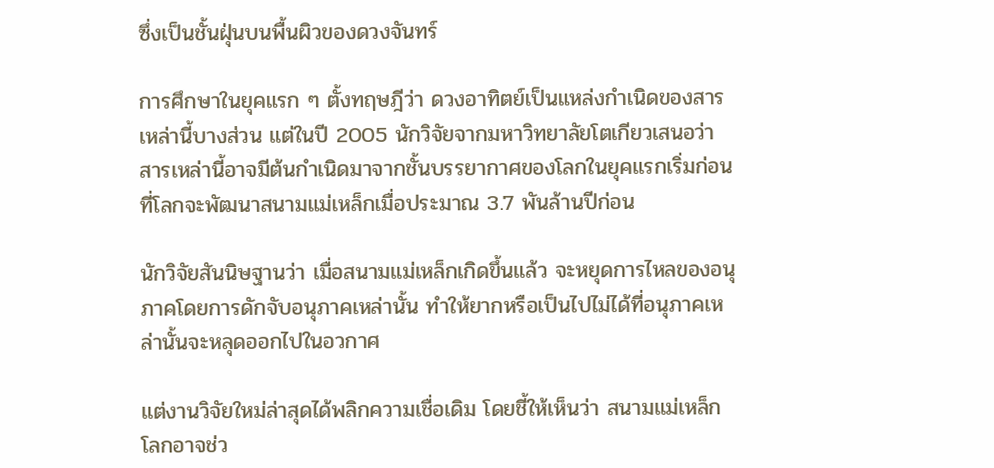ซึ่งเป็นชั้นฝุ่นบนพื้นผิวของดวงจันทร์

การศึกษาในยุคแรก ๆ ตั้งทฤษฎีว่า ดวงอาทิตย์เป็นแหล่งกำเนิดของสารเหล่านี้บางส่วน แต่ในปี 2005 นักวิจัยจากมหาวิทยาลัยโตเกียวเสนอว่า สารเหล่านี้อาจมีต้นกำเนิดมาจากชั้นบรรยากาศของโลกในยุคแรกเริ่มก่อนที่โลกจะพัฒนาสนามแม่เหล็กเมื่อประมาณ 3.7 พันล้านปีก่อน

นักวิจัยสันนิษฐานว่า เมื่อสนามแม่เหล็กเกิดขึ้นแล้ว จะหยุดการไหลของอนุภาคโดยการดักจับอนุภาคเหล่านั้น ทำให้ยากหรือเป็นไปไม่ได้ที่อนุภาคเหล่านั้นจะหลุดออกไปในอวกาศ

แต่งานวิจัยใหม่ล่าสุดได้พลิกความเชื่อเดิม โดยชี้ให้เห็นว่า สนามแม่เหล็กโลกอาจช่ว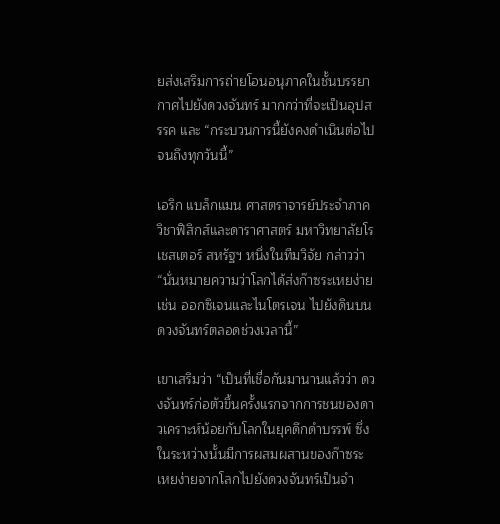ยส่งเสริมการถ่ายโอนอนุภาคในชั้นบรรยากาศไปยังดวงจันทร์ มากกว่าที่จะเป็นอุปสรรค และ “กระบวนการนี้ยังคงดำเนินต่อไปจนถึงทุกวันนี้”

เอริก แบล็กแมน ศาสตราจารย์ประจำภาควิชาฟิสิกส์และดาราศาสตร์ มหาวิทยาลัยโรเชสเตอร์ สหรัฐฯ หนึ่งในทีมวิจัย กล่าวว่า “นั่นหมายความว่าโลกได้ส่งก๊าซระเหยง่าย เช่น ออกซิเจนและไนโตรเจน ไปยังดินบนดวงจันทร์ตลอดช่วงเวลานี้”

เขาเสริมว่า “เป็นที่เชื่อกันมานานแล้วว่า ดวงจันทร์ก่อตัวขึ้นครั้งแรกจากการชนของดาวเคราะห์น้อยกับโลกในยุคดึกดำบรรพ์ ซึ่งในระหว่างนั้นมีการผสมผสานของก๊าซระเหยง่ายจากโลกไปยังดวงจันทร์เป็นจำ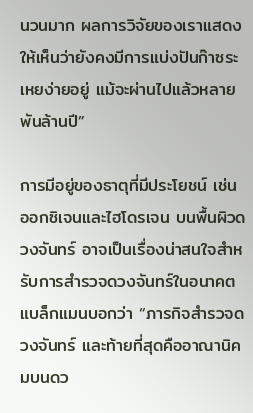นวนมาก ผลการวิจัยของเราแสดงให้เห็นว่ายังคงมีการแบ่งปันก๊าซระเหยง่ายอยู่ แม้จะผ่านไปแล้วหลายพันล้านปี”

การมีอยู่ของธาตุที่มีประโยชน์ เช่น ออกซิเจนและไฮโดรเจน บนพื้นผิวดวงจันทร์ อาจเป็นเรื่องน่าสนใจสำหรับการสำรวจดวงจันทร์ในอนาคต แบล็กแมนบอกว่า “ภารกิจสำรวจดวงจันทร์ และท้ายที่สุดคืออาณานิคมบนดว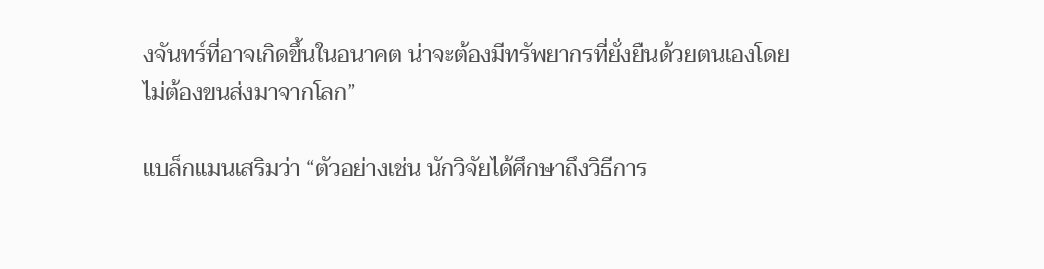งจันทร์ที่อาจเกิดขึ้นในอนาคต น่าจะต้องมีทรัพยากรที่ยั่งยืนด้วยตนเองโดยไม่ต้องขนส่งมาจากโลก”

แบล็กแมนเสริมว่า “ตัวอย่างเช่น นักวิจัยได้ศึกษาถึงวิธีการ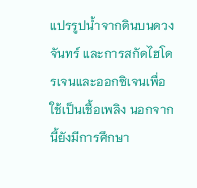แปรรูปน้ำจากดินบนดวงจันทร์ และการสกัดไฮโดรเจนและออกซิเจนเพื่อใช้เป็นเชื้อเพลิง นอกจากนี้ยังมีการศึกษา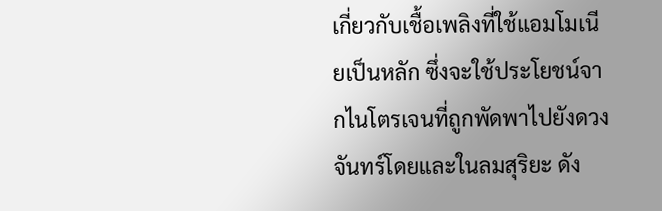เกี่ยวกับเชื้อเพลิงที่ใช้แอมโมเนียเป็นหลัก ซึ่งจะใช้ประโยชน์จากไนโตรเจนที่ถูกพัดพาไปยังดวงจันทร์โดยและในลมสุริยะ ดัง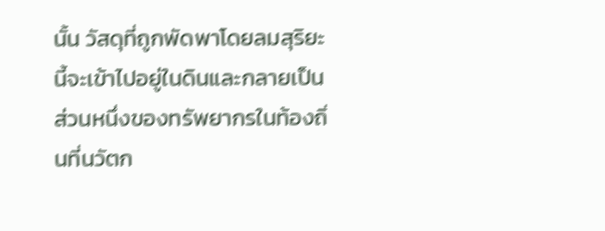นั้น วัสดุที่ถูกพัดพาโดยลมสุริยะนี้จะเข้าไปอยู่ในดินและกลายเป็นส่วนหนึ่งของทรัพยากรในท้องถิ่นที่นวัตก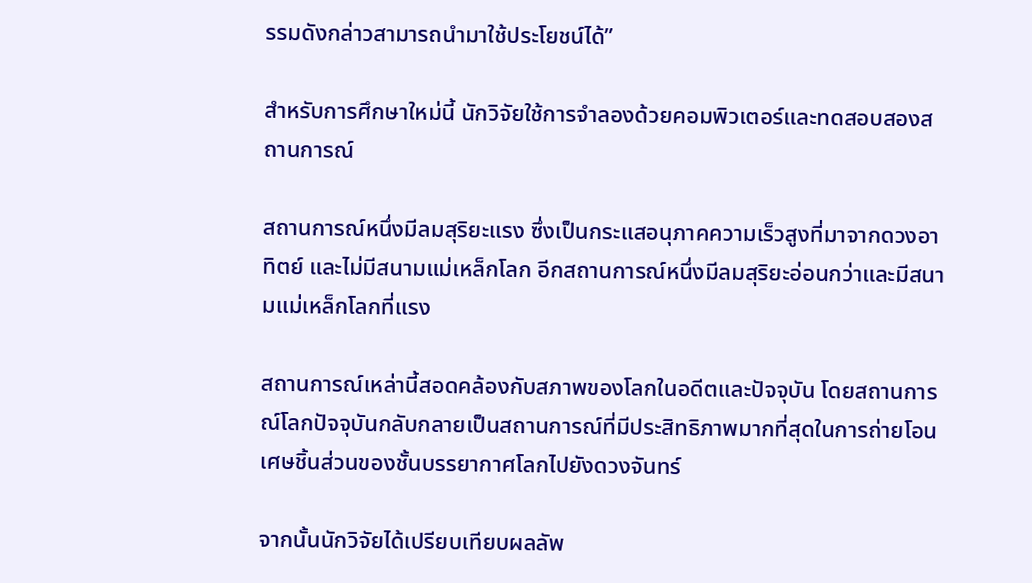รรมดังกล่าวสามารถนำมาใช้ประโยชน์ได้”

สำหรับการศึกษาใหม่นี้ นักวิจัยใช้การจำลองด้วยคอมพิวเตอร์และทดสอบสองสถานการณ์

สถานการณ์หนึ่งมีลมสุริยะแรง ซึ่งเป็นกระแสอนุภาคความเร็วสูงที่มาจากดวงอาทิตย์ และไม่มีสนามแม่เหล็กโลก อีกสถานการณ์หนึ่งมีลมสุริยะอ่อนกว่าและมีสนามแม่เหล็กโลกที่แรง

สถานการณ์เหล่านี้สอดคล้องกับสภาพของโลกในอดีตและปัจจุบัน โดยสถานการณ์โลกปัจจุบันกลับกลายเป็นสถานการณ์ที่มีประสิทธิภาพมากที่สุดในการถ่ายโอนเศษชิ้นส่วนของชั้นบรรยากาศโลกไปยังดวงจันทร์

จากนั้นนักวิจัยได้เปรียบเทียบผลลัพ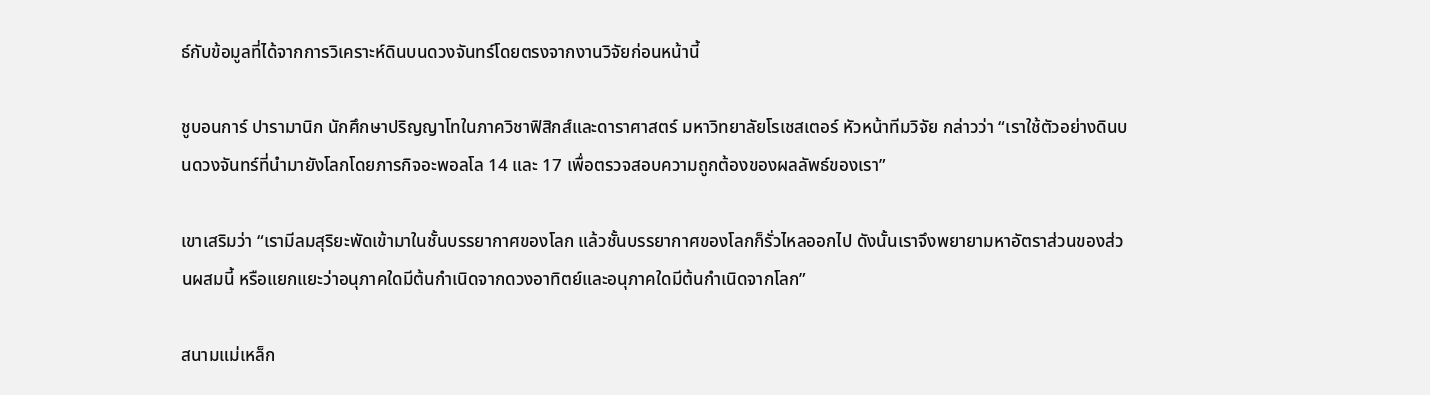ธ์กับข้อมูลที่ได้จากการวิเคราะห์ดินบนดวงจันทร์โดยตรงจากงานวิจัยก่อนหน้านี้

ชูบอนการ์ ปารามานิก นักศึกษาปริญญาโทในภาควิชาฟิสิกส์และดาราศาสตร์ มหาวิทยาลัยโรเชสเตอร์ หัวหน้าทีมวิจัย กล่าวว่า “เราใช้ตัวอย่างดินบนดวงจันทร์ที่นำมายังโลกโดยภารกิจอะพอลโล 14 และ 17 เพื่อตรวจสอบความถูกต้องของผลลัพธ์ของเรา”

เขาเสริมว่า “เรามีลมสุริยะพัดเข้ามาในชั้นบรรยากาศของโลก แล้วชั้นบรรยากาศของโลกก็รั่วไหลออกไป ดังนั้นเราจึงพยายามหาอัตราส่วนของส่วนผสมนี้ หรือแยกแยะว่าอนุภาคใดมีต้นกำเนิดจากดวงอาทิตย์และอนุภาคใดมีต้นกำเนิดจากโลก”

สนามแม่เหล็ก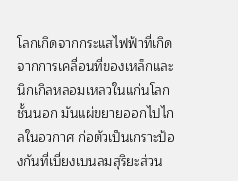โลกเกิดจากกระแสไฟฟ้าที่เกิดจากการเคลื่อนที่ของเหล็กและนิกเกิลหลอมเหลวในแก่นโลกชั้นนอก มันแผ่ขยายออกไปไกลในอวกาศ ก่อตัวเป็นเกราะป้องกันที่เบี่ยงเบนลมสุริยะส่วน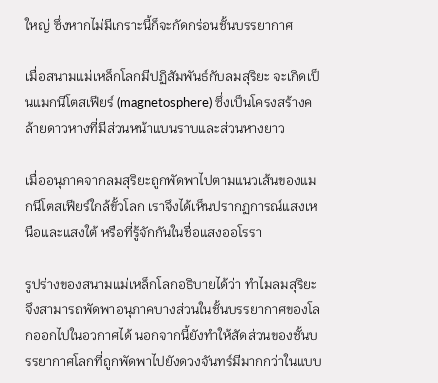ใหญ่ ซึ่งหากไม่มีเกราะนี้ก็จะกัดกร่อนชั้นบรรยากาศ

เมื่อสนามแม่เหล็กโลกมีปฏิสัมพันธ์กับลมสุริยะ จะเกิดเป็นแมกนีโตสเฟียร์ (magnetosphere) ซึ่งเป็นโครงสร้างคล้ายดาวหางที่มีส่วนหน้าแบนราบและส่วนหางยาว

เมื่ออนุภาคจากลมสุริยะถูกพัดพาไปตามแนวเส้นของแมกนีโตสเฟียร์ใกล้ขั้วโลก เราจึงได้เห็นปรากฏการณ์แสงเหนือและแสงใต้ หรือที่รู้จักกันในชื่อแสงออโรรา

รูปร่างของสนามแม่เหล็กโลกอธิบายได้ว่า ทำไมลมสุริยะจึงสามารถพัดพาอนุภาคบางส่วนในชั้นบรรยากาศของโลกออกไปในอวกาศได้ นอกจากนี้ยังทำให้สัดส่วนของชั้นบรรยากาศโลกที่ถูกพัดพาไปยังดวงจันทร์มีมากกว่าในแบบ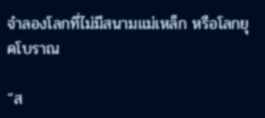จำลองโลกที่ไม่มีสนามแม่เหล็ก หรือโลกยุคโบราณ

“ส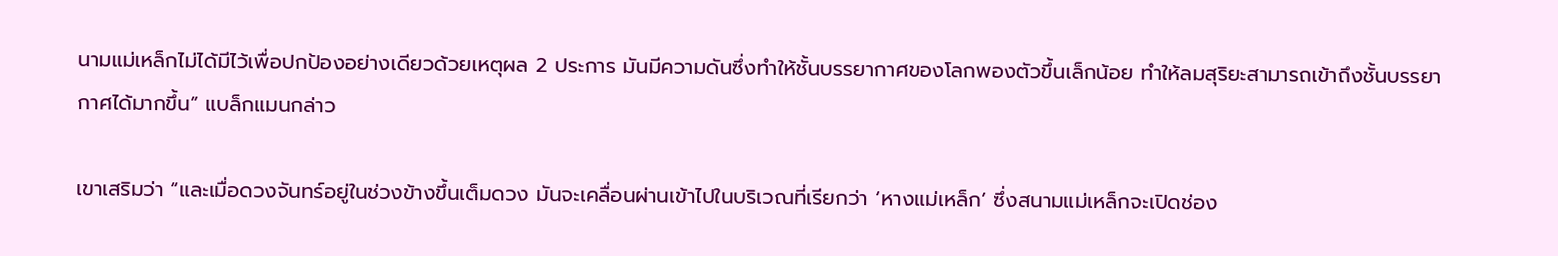นามแม่เหล็กไม่ได้มีไว้เพื่อปกป้องอย่างเดียวด้วยเหตุผล 2 ประการ มันมีความดันซึ่งทำให้ชั้นบรรยากาศของโลกพองตัวขึ้นเล็กน้อย ทำให้ลมสุริยะสามารถเข้าถึงชั้นบรรยากาศได้มากขึ้น” แบล็กแมนกล่าว

เขาเสริมว่า “และเมื่อดวงจันทร์อยู่ในช่วงข้างขึ้นเต็มดวง มันจะเคลื่อนผ่านเข้าไปในบริเวณที่เรียกว่า ‘หางแม่เหล็ก’ ซึ่งสนามแม่เหล็กจะเปิดช่อง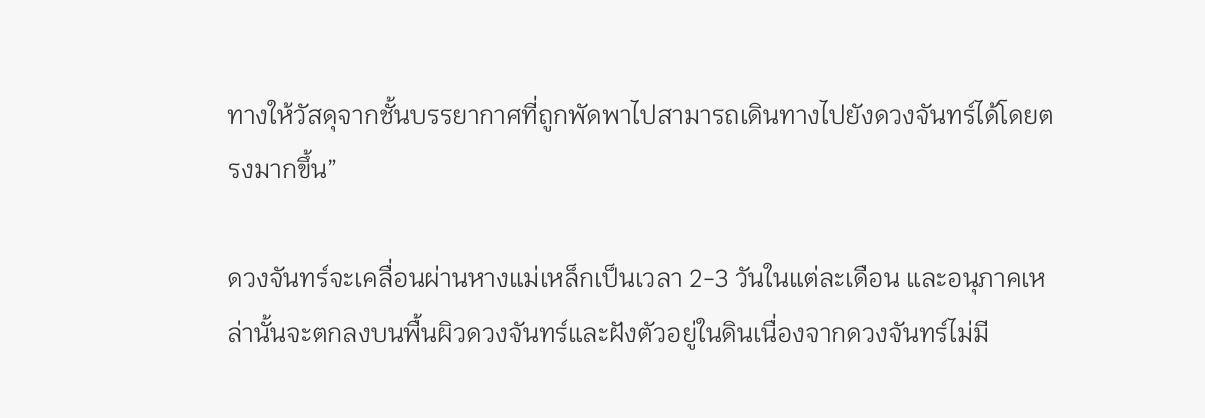ทางให้วัสดุจากชั้นบรรยากาศที่ถูกพัดพาไปสามารถเดินทางไปยังดวงจันทร์ได้โดยตรงมากขึ้น”

ดวงจันทร์จะเคลื่อนผ่านหางแม่เหล็กเป็นเวลา 2-3 วันในแต่ละเดือน และอนุภาคเหล่านั้นจะตกลงบนพื้นผิวดวงจันทร์และฝังตัวอยู่ในดินเนื่องจากดวงจันทร์ไม่มี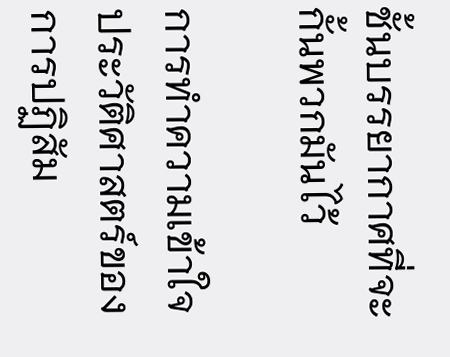ชั้นบรรยากาศที่จะกั้นพวกมันไว้

การทำความเข้าใจประวัติศาสตร์ของการปฏิสัม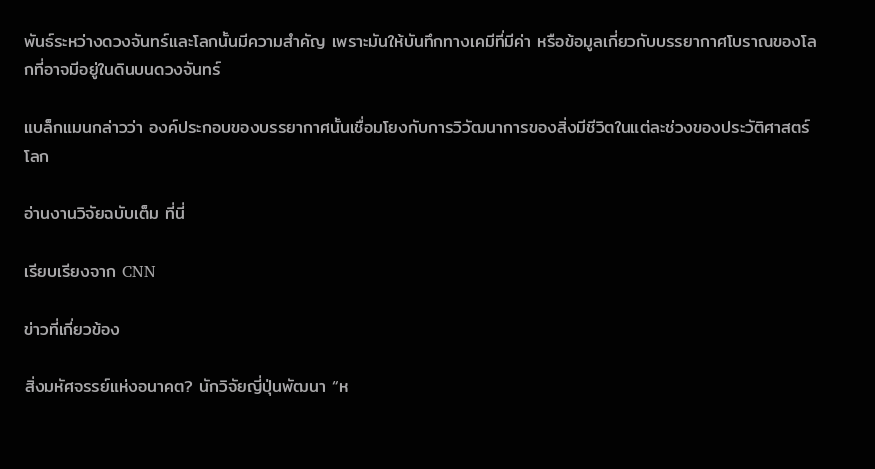พันธ์ระหว่างดวงจันทร์และโลกนั้นมีความสำคัญ เพราะมันให้บันทึกทางเคมีที่มีค่า หรือข้อมูลเกี่ยวกับบรรยากาศโบราณของโลกที่อาจมีอยู่ในดินบนดวงจันทร์

แบล็กแมนกล่าวว่า องค์ประกอบของบรรยากาศนั้นเชื่อมโยงกับการวิวัฒนาการของสิ่งมีชีวิตในแต่ละช่วงของประวัติศาสตร์โลก

อ่านงานวิจัยฉบับเต็ม ที่นี่

เรียบเรียงจาก CNN

ข่าวที่เกี่ยวข้อง

สิ่งมหัศจรรย์แห่งอนาคต? นักวิจัยญี่ปุ่นพัฒนา “ห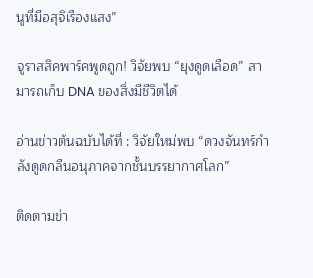นูที่มีอสุจิเรืองแสง”

จูราสสิคพาร์คพูดถูก! วิจัยพบ “ยุงดูดเลือด” สามารถเก็บ DNA ของสิ่งมีชีวิตได้

อ่านข่าวต้นฉบับได้ที่ : วิจัยใหม่พบ “ดวงจันทร์กำลังดูดกลืนอนุภาคจากชั้นบรรยากาศโลก”

ติดตามข่า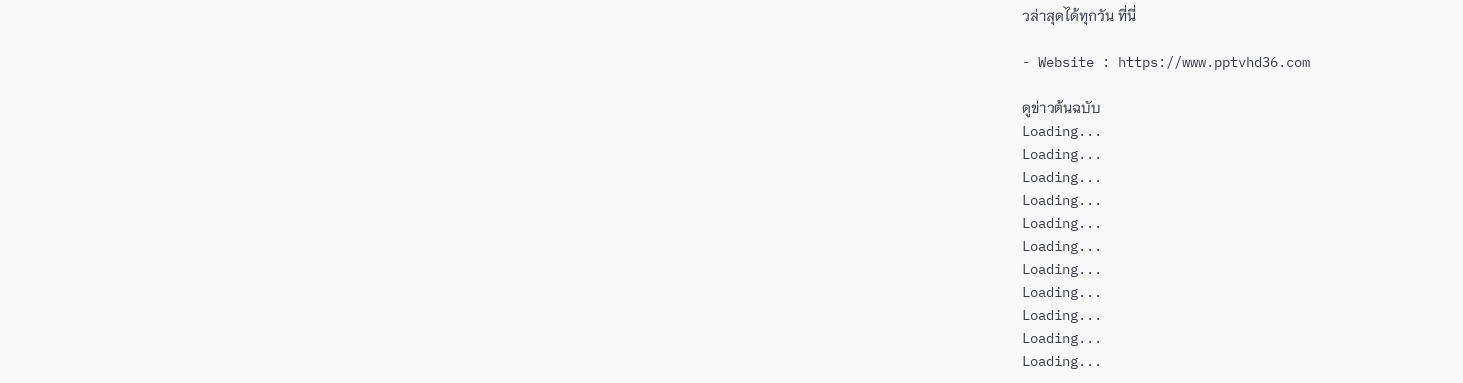วล่าสุดได้ทุกวัน ที่นี่

- Website : https://www.pptvhd36.com

ดูข่าวต้นฉบับ
Loading...
Loading...
Loading...
Loading...
Loading...
Loading...
Loading...
Loading...
Loading...
Loading...
Loading...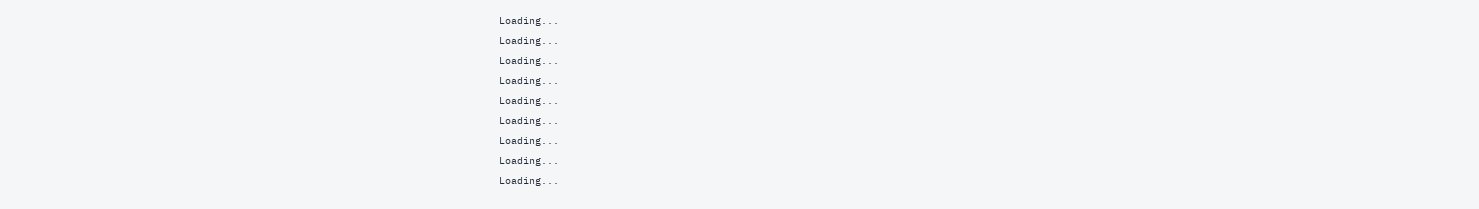Loading...
Loading...
Loading...
Loading...
Loading...
Loading...
Loading...
Loading...
Loading...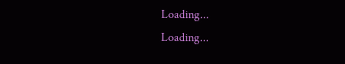Loading...
Loading...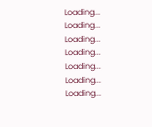Loading...
Loading...
Loading...
Loading...
Loading...
Loading...
Loading...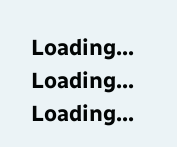Loading...
Loading...
Loading...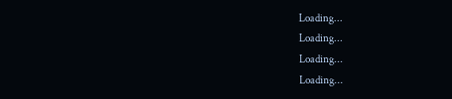Loading...
Loading...
Loading...
Loading...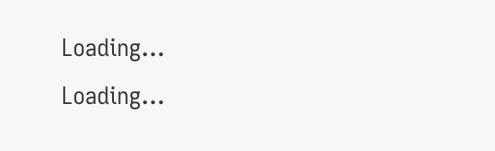Loading...
Loading...